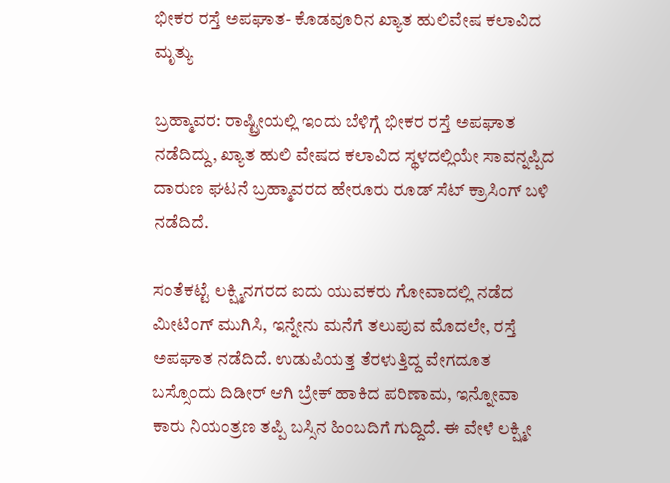ಭೀಕರ ರಸ್ತೆ ಅಪಘಾತ- ಕೊಡವೂರಿನ ಖ್ಯಾತ ಹುಲಿವೇಷ ಕಲಾವಿದ ಮೃತ್ಯು

ಬ್ರಹ್ಮಾವರ: ರಾಷ್ಟ್ರೀಯಲ್ಲಿ ಇಂದು ಬೆಳಿಗ್ಗೆ ಭೀಕರ ರಸ್ತೆ ಅಪಘಾತ ನಡೆದಿದ್ದು, ಖ್ಯಾತ ಹುಲಿ ವೇಷದ ಕಲಾವಿದ ಸ್ಥಳದಲ್ಲಿಯೇ ಸಾವನ್ನಪ್ಪಿದ ದಾರುಣ ಘಟನೆ ಬ್ರಹ್ಮಾವರದ ಹೇರೂರು ರೂಡ್ ಸೆಟ್ ಕ್ರಾಸಿಂಗ್ ಬಳಿ ನಡೆದಿದೆ.

ಸಂತೆಕಟ್ಟೆ ಲಕ್ಷ್ಮಿನಗರದ ಐದು ಯುವಕರು ಗೋವಾದಲ್ಲಿ ನಡೆದ ಮೀಟಿಂಗ್ ಮುಗಿಸಿ, ಇನ್ನೇನು ಮನೆಗೆ ತಲುಪುವ ಮೊದಲೇ, ರಸ್ತೆ ಅಪಘಾತ ನಡೆದಿದೆ. ಉಡುಪಿಯತ್ತ ತೆರಳುತ್ತಿದ್ದ ವೇಗದೂತ ಬಸ್ಸೊಂದು ದಿಡೀರ್ ಆಗಿ ಬ್ರೇಕ್ ಹಾಕಿದ ಪರಿಣಾಮ, ಇನ್ನೋವಾ ಕಾರು ನಿಯಂತ್ರಣ ತಪ್ಪಿ ಬಸ್ಸಿನ ಹಿಂಬದಿಗೆ ಗುದ್ದಿದೆ. ಈ ವೇಳೆ ಲಕ್ಷ್ಮೀ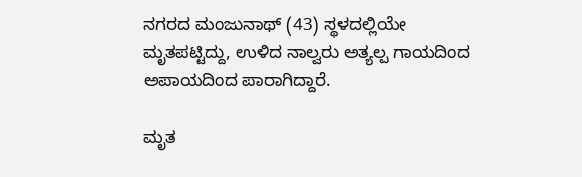ನಗರದ ಮಂಜುನಾಥ್ (43) ಸ್ಥಳದಲ್ಲಿಯೇ ಮೃತಪಟ್ಟಿದ್ದು, ಉಳಿದ ನಾಲ್ವರು ಅತ್ಯಲ್ಪ ಗಾಯದಿಂದ ಅಪಾಯದಿಂದ ಪಾರಾಗಿದ್ದಾರೆ.

ಮೃತ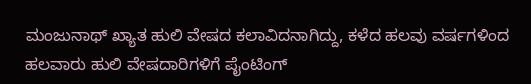ಮಂಜುನಾಥ್ ಖ್ಯಾತ ಹುಲಿ ವೇಷದ ಕಲಾವಿದನಾಗಿದ್ದು, ಕಳೆದ ಹಲವು ವರ್ಷಗಳಿಂದ ಹಲವಾರು ಹುಲಿ ವೇಷದಾರಿಗಳಿಗೆ ಪೈಂಟಿಂಗ್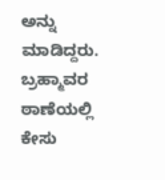ಅನ್ನು ಮಾಡಿದ್ದರು. ಬ್ರಹ್ಮಾವರ ಠಾಣೆಯಲ್ಲಿ ಕೇಸು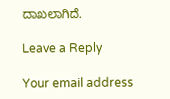ದಾಖಲಾಗಿದೆ.

Leave a Reply

Your email address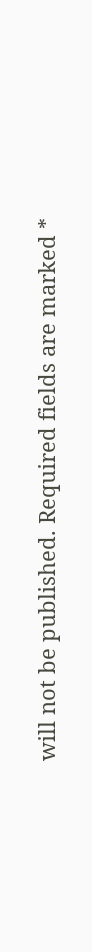will not be published. Required fields are marked *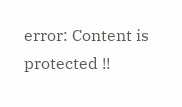error: Content is protected !!